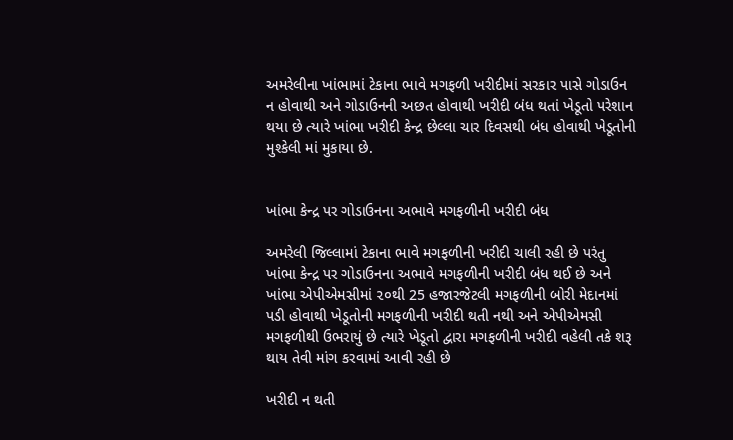અમરેલીના ખાંભામાં ટેકાના ભાવે મગફળી ખરીદીમાં સરકાર પાસે ગોડાઉન ન હોવાથી અને ગોડાઉનની અછત હોવાથી ખરીદી બંધ થતાં ખેડૂતો પરેશાન થયા છે ત્યારે ખાંભા ખરીદી કેન્દ્ર છેલ્લા ચાર દિવસથી બંધ હોવાથી ખેડૂતોની મુશ્કેલી માં મુકાયા છે.


ખાંભા કેન્દ્ર પર ગોડાઉનના અભાવે મગફળીની ખરીદી બંધ

અમરેલી જિલ્લામાં ટેકાના ભાવે મગફળીની ખરીદી ચાલી રહી છે પરંતુ ખાંભા કેન્દ્ર પર ગોડાઉનના અભાવે મગફળીની ખરીદી બંધ થઈ છે અને ખાંભા એપીએમસીમાં ૨૦થી 25 હજારજેટલી મગફળીની બોરી મેદાનમાં પડી હોવાથી ખેડૂતોની મગફળીની ખરીદી થતી નથી અને એપીએમસી મગફળીથી ઉભરાયું છે ત્યારે ખેડૂતો દ્વારા મગફળીની ખરીદી વહેલી તકે શરૂ થાય તેવી માંગ કરવામાં આવી રહી છે

ખરીદી ન થતી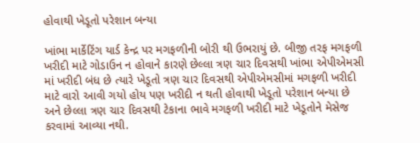હોવાથી ખેડૂતો પરેશાન બન્યા

ખાંભા માર્કેટિંગ યાર્ડ કેન્દ્ર પર મગફળીની બોરી થી ઉભરાયું છે. બીજી તરફ મગફળી ખરીદી માટે ગોડાઉન ન હોવાને કારણે છેલ્લા ત્રણ ચાર દિવસથી ખાંભા એપીએમસી માં ખરીદી બંધ છે ત્યારે ખેડૂતો ત્રણ ચાર દિવસથી એપીએમસીમાં મગફળી ખરીદી માટે વારો આવી ગયો હોય પણ ખરીદી ન થતી હોવાથી ખેડૂતો પરેશાન બન્યા છે અને છેલ્લા ત્રણ ચાર દિવસથી ટેકાના ભાવે મગફળી ખરીદી માટે ખેડૂતોને મેસેજ કરવામાં આવ્યા નથી.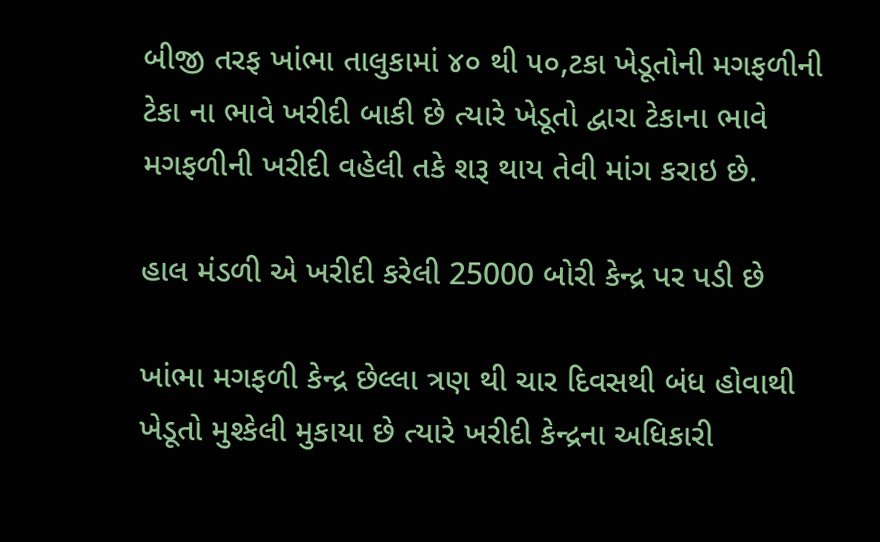બીજી તરફ ખાંભા તાલુકામાં ૪૦ થી ૫૦,ટકા ખેડૂતોની મગફળીની ટેકા ના ભાવે ખરીદી બાકી છે ત્યારે ખેડૂતો દ્વારા ટેકાના ભાવે મગફળીની ખરીદી વહેલી તકે શરૂ થાય તેવી માંગ કરાઇ છે.

હાલ મંડળી એ ખરીદી કરેલી 25000 બોરી કેન્દ્ર પર પડી છે

ખાંભા મગફળી કેન્દ્ર છેલ્લા ત્રણ થી ચાર દિવસથી બંધ હોવાથી ખેડૂતો મુશ્કેલી મુકાયા છે ત્યારે ખરીદી કેન્દ્રના અધિકારી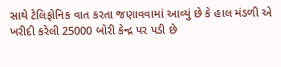સાથે ટેલિફોનિક વાત કરતા જણાવવામાં આવ્યું છે કે હાલ મંડળી એ ખરીદી કરેલી 25000 બોરી કેન્દ્ર પર પડી છે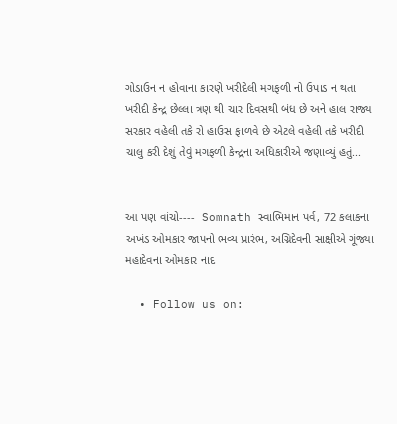ગોડાઉન ન હોવાના કારણે ખરીદેલી મગફળી નો ઉપાડ ન થતા ખરીદી કેન્દ્ર છેલ્લા ત્રણ થી ચાર દિવસથી બંધ છે અને હાલ રાજ્ય સરકાર વહેલી તકે રો હાઉસ ફાળવે છે એટલે વહેલી તકે ખરીદી ચાલુ કરી દેશું તેવું મગફળી કેન્દ્રના અધિકારીએ જણાવ્યું હતું...


આ પણ વાંચો----  Somnath સ્વાભિમાન પર્વ, 72 કલાકના અખંડ ઓમકાર જાપનો ભવ્ય પ્રારંભ, અગ્નિદેવની સાક્ષીએ ગૂંજ્યા મહાદેવના ઓમકાર નાદ

  • Follow us on: